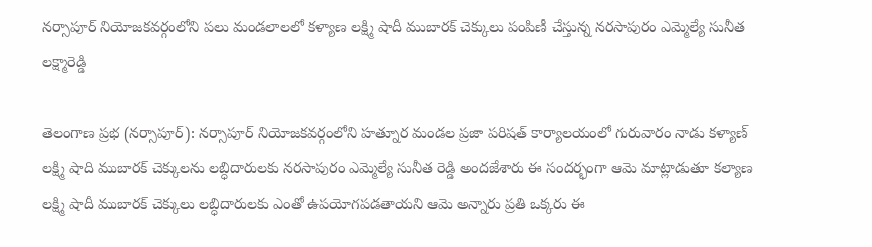నర్సాపూర్ నియోజకవర్గంలోని పలు మండలాలలో కళ్యాణ లక్ష్మి షాదీ ముబారక్ చెక్కులు పంపిణీ చేస్తున్న నరసాపురం ఎమ్మెల్యే సునీత లక్ష్మారెడ్డి

తెలంగాణ ప్రభ (నర్సాపూర్): నర్సాపూర్ నియోజకవర్గంలోని హత్నూర మండల ప్రజా పరిషత్ కార్యాలయంలో గురువారం నాడు కళ్యాణ్ లక్ష్మి షాది ముబారక్ చెక్కులను లబ్ధిదారులకు నరసాపురం ఎమ్మెల్యే సునీత రెడ్డి అందజేశారు ఈ సందర్భంగా ఆమె మాట్లాడుతూ కల్యాణ లక్ష్మి షాదీ ముబారక్ చెక్కులు లబ్ధిదారులకు ఎంతో ఉపయోగపడతాయని ఆమె అన్నారు ప్రతి ఒక్కరు ఈ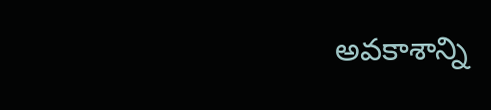అవకాశాన్ని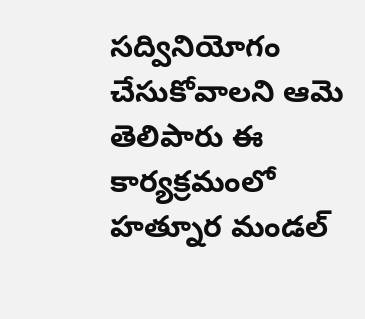సద్వినియోగం చేసుకోవాలని ఆమె తెలిపారు ఈ కార్యక్రమంలో హత్నూర మండల్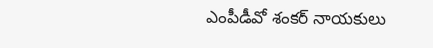ఎంపీడీవో శంకర్ నాయకులు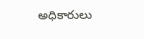అధికారులు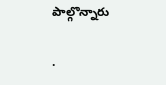పాల్గొన్నారు

.